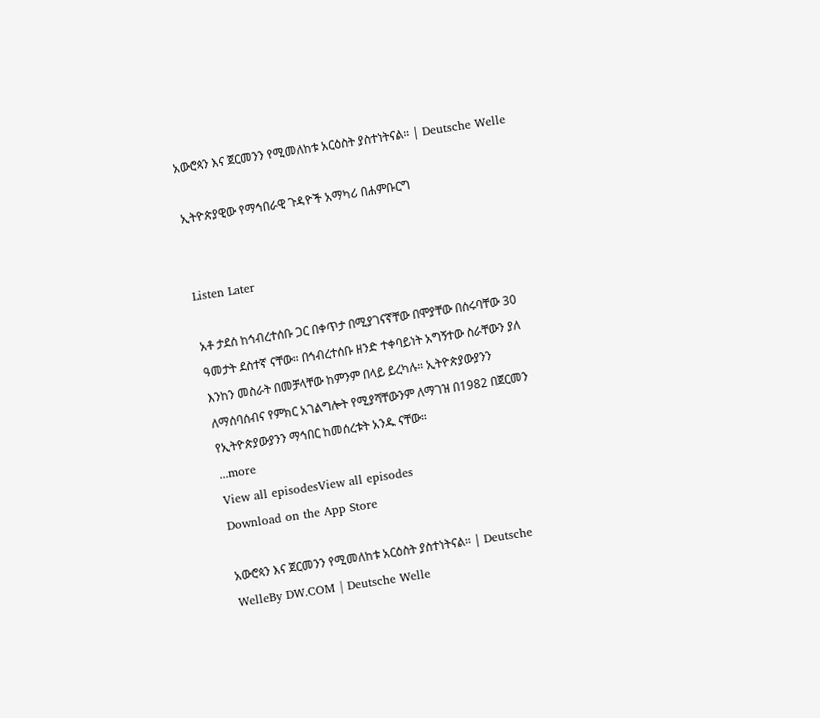አውሮጳን እና ጀርመንን የሚመለከቱ አርዕስት ያስተነትናል። | Deutsche Welle

ኢትዮጵያዊው የማኅበራዊ ጉዳዮች አማካሪ በሐምቡርግ


Listen Later

አቶ ታደሰ ከኅብረተሰቡ ጋር በቀጥታ በሚያገናኛቸው በሞያቸው በሰሩባቸው 30 ዓመታት ደስተኛ ናቸው። በኅብረተሰቡ ዘንድ ተቀባይነት አግኝተው ስራቸውን ያለ እንከን መስራት በመቻላቸው ከምንም በላይ ይረካሉ። ኢትዮጵያውያንን ለማሰባሰብና የምክር አገልግሎት የሚያሻቸውንም ለማገዝ በ1982 በጀርመን የኢትዮጵያውያንን ማኅበር ከመሰረቱት አንዱ ናቸው።
...more
View all episodesView all episodes
Download on the App Store

አውሮጳን እና ጀርመንን የሚመለከቱ አርዕስት ያስተነትናል። | Deutsche WelleBy DW.COM | Deutsche Welle